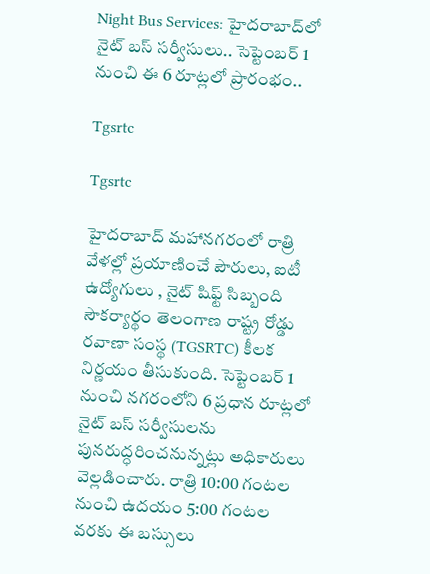Night Bus Services: హైదరాబాద్‌లో నైట్ బస్ సర్వీసులు.. సెప్టెంబర్ 1 నుంచి ఈ 6 రూట్లలో ప్రారంభం..

Tgsrtc

Tgsrtc

హైదరాబాద్ మహానగరంలో రాత్రి వేళల్లో ప్రయాణించే పౌరులు, ఐటీ ఉద్యోగులు , నైట్ షిఫ్ట్ సిబ్బంది సౌకర్యార్థం తెలంగాణ రాష్ట్ర రోడ్డు రవాణా సంస్థ (TGSRTC) కీలక నిర్ణయం తీసుకుంది. సెప్టెంబర్ 1 నుంచి నగరంలోని 6 ప్రధాన రూట్లలో నైట్ బస్ సర్వీసులను పునరుద్ధరించనున్నట్లు అధికారులు వెల్లడించారు. రాత్రి 10:00 గంటల నుంచి ఉదయం 5:00 గంటల వరకు ఈ బస్సులు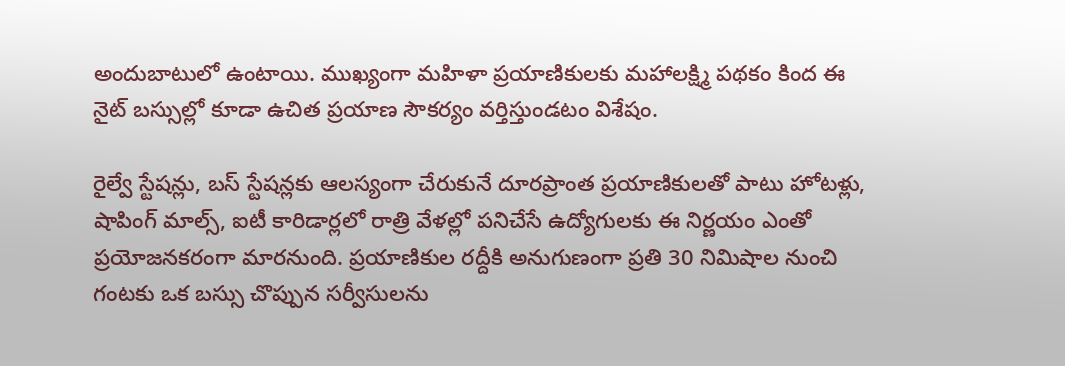అందుబాటులో ఉంటాయి. ముఖ్యంగా మహిళా ప్రయాణికులకు మహాలక్ష్మి పథకం కింద ఈ నైట్ బస్సుల్లో కూడా ఉచిత ప్రయాణ సౌకర్యం వర్తిస్తుండటం విశేషం.

రైల్వే స్టేషన్లు, బస్ స్టేషన్లకు ఆలస్యంగా చేరుకునే దూరప్రాంత ప్రయాణికులతో పాటు హోటళ్లు, షాపింగ్ మాల్స్, ఐటీ కారిడార్లలో రాత్రి వేళల్లో పనిచేసే ఉద్యోగులకు ఈ నిర్ణయం ఎంతో ప్రయోజనకరంగా మారనుంది. ప్రయాణికుల రద్దీకి అనుగుణంగా ప్రతి 30 నిమిషాల నుంచి గంటకు ఒక బస్సు చొప్పున సర్వీసులను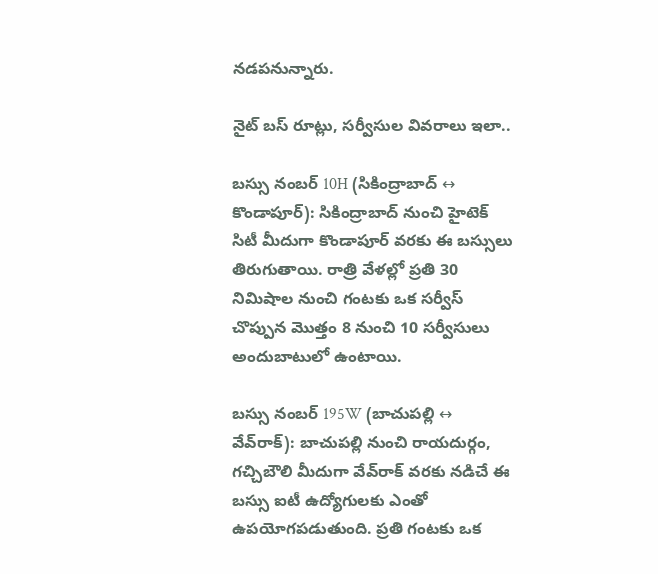నడపనున్నారు.

నైట్ బస్ రూట్లు, సర్వీసుల వివరాలు ఇలా..

బస్సు నంబర్ 10H (సికింద్రాబాద్ ↔ కొండాపూర్): సికింద్రాబాద్ నుంచి హైటెక్ సిటీ మీదుగా కొండాపూర్ వరకు ఈ బస్సులు తిరుగుతాయి. రాత్రి వేళల్లో ప్రతి 30 నిమిషాల నుంచి గంటకు ఒక సర్వీస్ చొప్పున మొత్తం 8 నుంచి 10 సర్వీసులు అందుబాటులో ఉంటాయి.

బస్సు నంబర్ 195W (బాచుపల్లి ↔ వేవ్‌రాక్): బాచుపల్లి నుంచి రాయదుర్గం, గచ్చిబౌలి మీదుగా వేవ్‌రాక్ వరకు నడిచే ఈ బస్సు ఐటీ ఉద్యోగులకు ఎంతో ఉపయోగపడుతుంది. ప్రతి గంటకు ఒక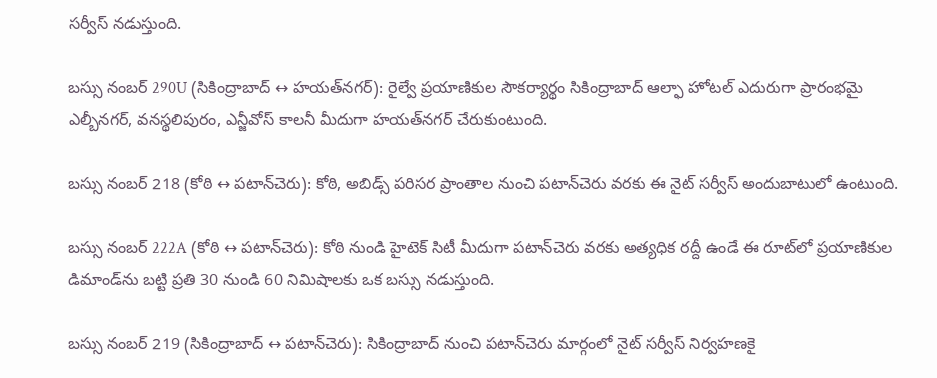సర్వీస్ నడుస్తుంది.

బస్సు నంబర్ 290U (సికింద్రాబాద్ ↔ హయత్‌నగర్): రైల్వే ప్రయాణికుల సౌకర్యార్థం సికింద్రాబాద్ ఆల్ఫా హోటల్ ఎదురుగా ప్రారంభమై ఎల్బీనగర్, వనస్థలిపురం, ఎన్జీవోస్ కాలనీ మీదుగా హయత్‌నగర్ చేరుకుంటుంది.

బస్సు నంబర్ 218 (కోఠి ↔ పటాన్‌చెరు): కోఠి, అబిడ్స్ పరిసర ప్రాంతాల నుంచి పటాన్‌చెరు వరకు ఈ నైట్ సర్వీస్ అందుబాటులో ఉంటుంది.

బస్సు నంబర్ 222A (కోఠి ↔ పటాన్‌చెరు): కోఠి నుండి హైటెక్ సిటీ మీదుగా పటాన్‌చెరు వరకు అత్యధిక రద్దీ ఉండే ఈ రూట్‌లో ప్రయాణికుల డిమాండ్‌ను బట్టి ప్రతి 30 నుండి 60 నిమిషాలకు ఒక బస్సు నడుస్తుంది.

బస్సు నంబర్ 219 (సికింద్రాబాద్ ↔ పటాన్‌చెరు): సికింద్రాబాద్ నుంచి పటాన్‌చెరు మార్గంలో నైట్ సర్వీస్ నిర్వహణకై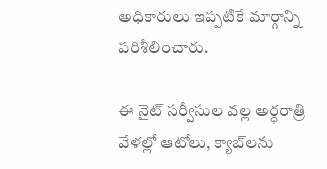అధికారులు ఇప్పటికే మార్గాన్ని పరిశీలించారు.

ఈ నైట్ సర్వీసుల వల్ల అర్ధరాత్రి వేళల్లో ఆటోలు, క్యాబ్‌లను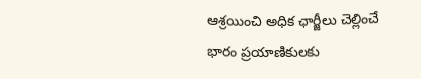ఆశ్రయించి అధిక ఛార్జీలు చెల్లించే భారం ప్రయాణికులకు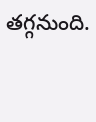తగ్గనుంది.